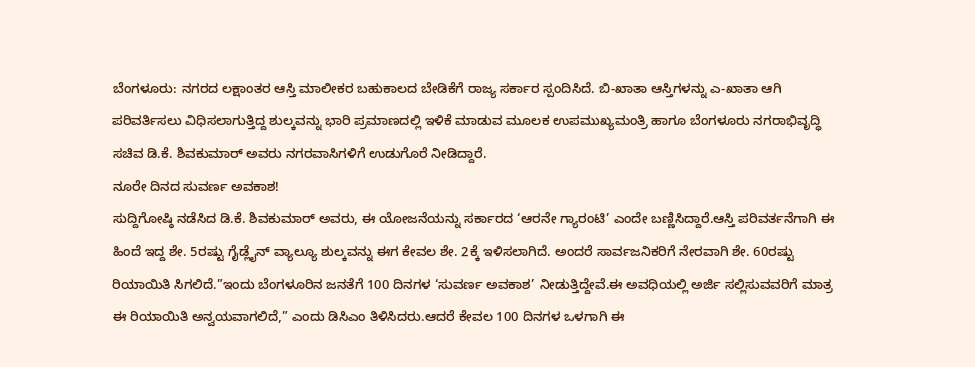ಬೆಂಗಳೂರು: ನಗರದ ಲಕ್ಷಾಂತರ ಆಸ್ತಿ ಮಾಲೀಕರ ಬಹುಕಾಲದ ಬೇಡಿಕೆಗೆ ರಾಜ್ಯ ಸರ್ಕಾರ ಸ್ಪಂದಿಸಿದೆ. ಬಿ-ಖಾತಾ ಆಸ್ತಿಗಳನ್ನು ಎ-ಖಾತಾ ಆಗಿ ಪರಿವರ್ತಿಸಲು ವಿಧಿಸಲಾಗುತ್ತಿದ್ದ ಶುಲ್ಕವನ್ನು ಭಾರಿ ಪ್ರಮಾಣದಲ್ಲಿ ಇಳಿಕೆ ಮಾಡುವ ಮೂಲಕ ಉಪಮುಖ್ಯಮಂತ್ರಿ ಹಾಗೂ ಬೆಂಗಳೂರು ನಗರಾಭಿವೃದ್ಧಿ ಸಚಿವ ಡಿ.ಕೆ. ಶಿವಕುಮಾರ್ ಅವರು ನಗರವಾಸಿಗಳಿಗೆ ಉಡುಗೊರೆ ನೀಡಿದ್ದಾರೆ.
ನೂರೇ ದಿನದ ಸುವರ್ಣ ಅವಕಾಶ!
ಸುದ್ದಿಗೋಷ್ಠಿ ನಡೆಸಿದ ಡಿ.ಕೆ. ಶಿವಕುಮಾರ್ ಅವರು, ಈ ಯೋಜನೆಯನ್ನು ಸರ್ಕಾರದ ‘ಆರನೇ ಗ್ಯಾರಂಟಿ’ ಎಂದೇ ಬಣ್ಣಿಸಿದ್ದಾರೆ.ಆಸ್ತಿ ಪರಿವರ್ತನೆಗಾಗಿ ಈ ಹಿಂದೆ ಇದ್ದ ಶೇ. 5ರಷ್ಟು ಗೈಡ್ಲೈನ್ ವ್ಯಾಲ್ಯೂ ಶುಲ್ಕವನ್ನು ಈಗ ಕೇವಲ ಶೇ. 2ಕ್ಕೆ ಇಳಿಸಲಾಗಿದೆ. ಅಂದರೆ ಸಾರ್ವಜನಿಕರಿಗೆ ನೇರವಾಗಿ ಶೇ. 60ರಷ್ಟು ರಿಯಾಯಿತಿ ಸಿಗಲಿದೆ.”ಇಂದು ಬೆಂಗಳೂರಿನ ಜನತೆಗೆ 100 ದಿನಗಳ ‘ಸುವರ್ಣ ಅವಕಾಶ’ ನೀಡುತ್ತಿದ್ದೇವೆ.ಈ ಅವಧಿಯಲ್ಲಿ ಅರ್ಜಿ ಸಲ್ಲಿಸುವವರಿಗೆ ಮಾತ್ರ ಈ ರಿಯಾಯಿತಿ ಅನ್ವಯವಾಗಲಿದೆ,” ಎಂದು ಡಿಸಿಎಂ ತಿಳಿಸಿದರು.ಆದರೆ ಕೇವಲ 100 ದಿನಗಳ ಒಳಗಾಗಿ ಈ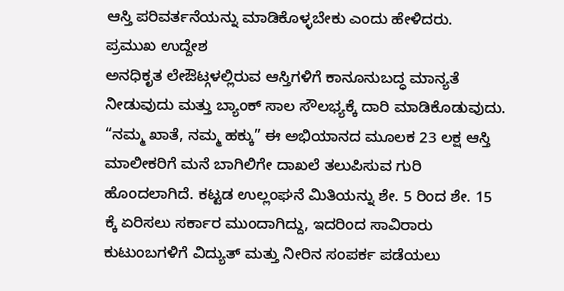ಆಸ್ತಿ ಪರಿವರ್ತನೆಯನ್ನು ಮಾಡಿಕೊಳ್ಳಬೇಕು ಎಂದು ಹೇಳಿದರು.
ಪ್ರಮುಖ ಉದ್ದೇಶ
ಅನಧಿಕೃತ ಲೇಔಟ್ಗಳಲ್ಲಿರುವ ಆಸ್ತಿಗಳಿಗೆ ಕಾನೂನುಬದ್ಧ ಮಾನ್ಯತೆ ನೀಡುವುದು ಮತ್ತು ಬ್ಯಾಂಕ್ ಸಾಲ ಸೌಲಭ್ಯಕ್ಕೆ ದಾರಿ ಮಾಡಿಕೊಡುವುದು. “ನಮ್ಮ ಖಾತೆ, ನಮ್ಮ ಹಕ್ಕು” ಈ ಅಭಿಯಾನದ ಮೂಲಕ 23 ಲಕ್ಷ ಆಸ್ತಿ ಮಾಲೀಕರಿಗೆ ಮನೆ ಬಾಗಿಲಿಗೇ ದಾಖಲೆ ತಲುಪಿಸುವ ಗುರಿ ಹೊಂದಲಾಗಿದೆ. ಕಟ್ಟಡ ಉಲ್ಲಂಘನೆ ಮಿತಿಯನ್ನು ಶೇ. 5 ರಿಂದ ಶೇ. 15 ಕ್ಕೆ ಏರಿಸಲು ಸರ್ಕಾರ ಮುಂದಾಗಿದ್ದು, ಇದರಿಂದ ಸಾವಿರಾರು ಕುಟುಂಬಗಳಿಗೆ ವಿದ್ಯುತ್ ಮತ್ತು ನೀರಿನ ಸಂಪರ್ಕ ಪಡೆಯಲು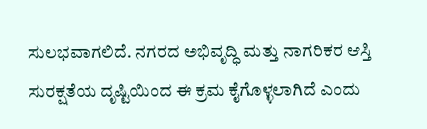ಸುಲಭವಾಗಲಿದೆ. ನಗರದ ಅಭಿವೃದ್ಧಿ ಮತ್ತು ನಾಗರಿಕರ ಆಸ್ತಿ ಸುರಕ್ಷತೆಯ ದೃಷ್ಟಿಯಿಂದ ಈ ಕ್ರಮ ಕೈಗೊಳ್ಳಲಾಗಿದೆ ಎಂದು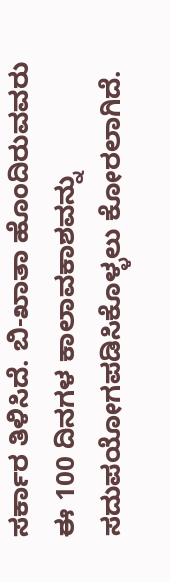ಸರ್ಕಾರ ತಿಳಿಸಿದೆ. ಬಿ-ಖಾತಾ ಹೊಂದಿರುವವರು ಈ 100 ದಿನಗಳ ಕಾಲಾವಕಾಶವನ್ನು ಸದುಪಯೋಗಪಡಿಸಿಕೊಳ್ಳಲು ಕೋರಲಾಗಿದೆ.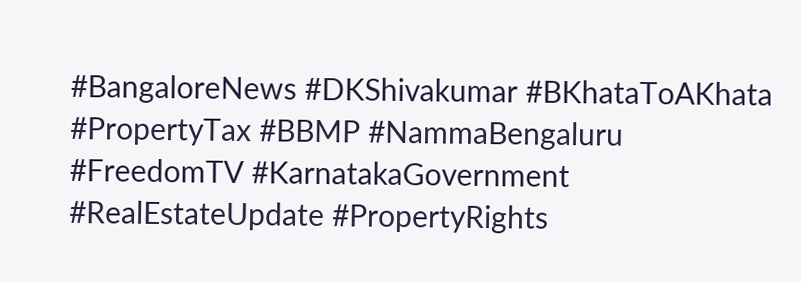#BangaloreNews #DKShivakumar #BKhataToAKhata #PropertyTax #BBMP #NammaBengaluru #FreedomTV #KarnatakaGovernment #RealEstateUpdate #PropertyRights